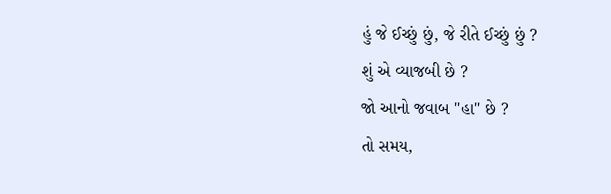હું જે ઈચ્છું છું, જે રીતે ઈચ્છું છું ?
શું એ વ્યાજબી છે ?
જો આનો જવાબ "હા" છે ?
તો સમય,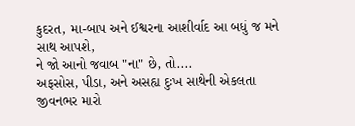કુદરત, મા-બાપ અને ઈશ્વરના આશીર્વાદ આ બધું જ મને સાથ આપશે,
ને જો આનો જવાબ "ના" છે, તો....
અફસોસ, પીડા, અને અસહ્ય દુઃખ સાથેની એકલતા
જીવનભર મારો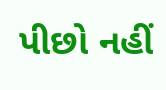પીછો નહીં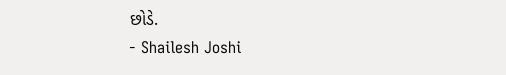છોડે.
- Shailesh Joshi